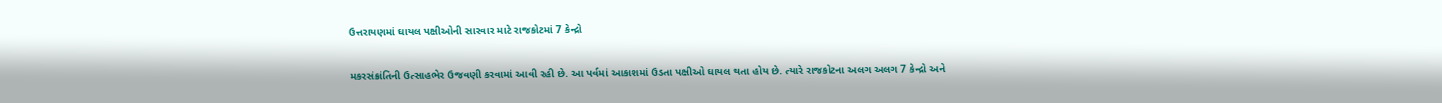ઉત્તરાયણમાં ઘાયલ પક્ષીઓની સારવાર માટે રાજકોટમાં 7 કેન્દ્રો

મકરસંક્રાંતિની ઉત્સાહભેર ઉજવણી કરવામાં આવી રહી છે. આ પર્વમાં આકાશમાં ઉડતા પક્ષીઓ ઘાયલ થતા હોય છે. ત્યારે રાજકોટના અલગ અલગ 7 કેન્દ્રો અને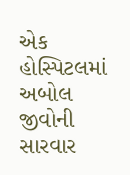એક હોસ્પિટલમાં અબોલ જીવોની સારવાર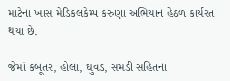માટેના ખાસ મેડિકલકેમ્પ કરુણા અભિયાન હેઠળ કાર્યરત થયા છે.

જેમાં કબૂતર, હોલા, ઘુવડ, સમડી સહિતના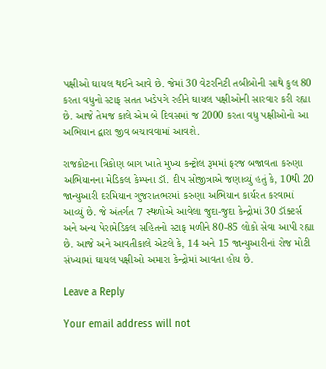પક્ષીઓ ઘાયલ થઈને આવે છે. જેમાં 30 વેટરનિટી તબીબોની સાથે કુલ 80 કરતા વધુનો સ્ટાફ સતત ખડેપગે રહીને ઘાયલ પક્ષીઓની સારવાર કરી રહ્યા છે. આજે તેમજ કાલે એમ બે દિવસમાં જ 2000 કરતા વધુ પક્ષીઓનો આ અભિયાન દ્વારા જીવ બચાવવામાં આવશે.

રાજકોટના ત્રિકોણ બાગ ખાતે મુખ્ય કન્ટ્રોલ રૂમમાં ફરજ બજાવતા કરુણા અભિયાનના મેડિકલ કેમ્પના ડૉ. દીપ સોજીત્રાએ જણાવ્યું હતું કે, 10થી 20 જાન્યુઆરી દરમિયાન ગુજરાતભરમાં કરુણા અભિયાન કાર્યરત કરવામાં આવ્યું છે. જે અંતર્ગત 7 સ્થળોએ આવેલા જુદા-જુદા કેન્દ્રોમાં 30 ડૉક્ટર્સ અને અન્ય પેરામેડિકલ સહિતનો સ્ટાફ મળીને 80-85 લોકો સેવા આપી રહ્યા છે. આજે અને આવતીકાલે એટલે કે, 14 અને 15 જાન્યુઆરીનાં રોજ મોટી સંખ્યામાં ઘાયલ પક્ષીઓ અમારા કેન્દ્રોમાં આવતા હોય છે.

Leave a Reply

Your email address will not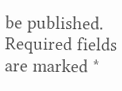be published. Required fields are marked *